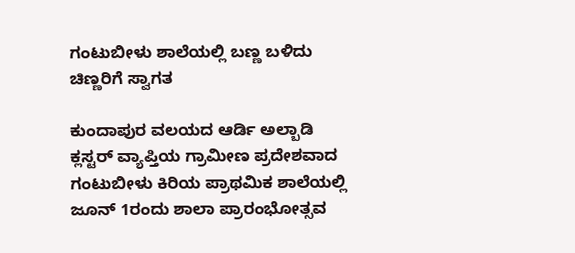ಗಂಟುಬೀಳು ಶಾಲೆಯಲ್ಲಿ ಬಣ್ಣ ಬಳಿದು ಚಿಣ್ಣರಿಗೆ ಸ್ವಾಗತ

ಕುಂದಾಪುರ ವಲಯದ ಆರ್ಡಿ ಅಲ್ಬಾಡಿ ಕ್ಲಸ್ಟರ್ ವ್ಯಾಪ್ತಿಯ ಗ್ರಾಮೀಣ ಪ್ರದೇಶವಾದ ಗಂಟುಬೀಳು ಕಿರಿಯ ಪ್ರಾಥಮಿಕ ಶಾಲೆಯಲ್ಲಿ ಜೂನ್ 1ರಂದು ಶಾಲಾ ಪ್ರಾರಂಭೋತ್ಸವ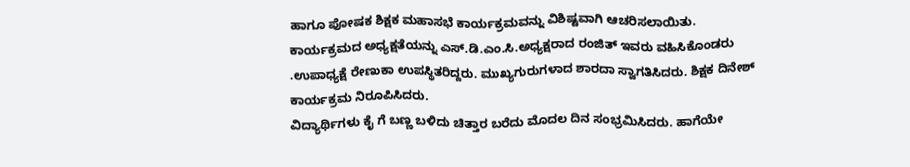ಹಾಗೂ ಪೋಷಕ ಶಿಕ್ಷಕ ಮಹಾಸಭೆ ಕಾರ್ಯಕ್ರಮವನ್ನು ವಿಶಿಷ್ಟವಾಗಿ ಆಚರಿಸಲಾಯಿತು. ಕಾರ್ಯಕ್ರಮದ ಅಧ್ಯಕ್ಷತೆಯನ್ನು ಎಸ್.ಡಿ.ಎಂ.ಸಿ.ಅಧ್ಯಕ್ಷರಾದ ರಂಜಿತ್ ಇವರು ವಹಿಸಿಕೊಂಡರು .ಉಪಾಧ್ಯಕ್ಷೆ ರೇಣುಕಾ ಉಪಸ್ಥಿತರಿದ್ದರು. ಮುಖ್ಯಗುರುಗಳಾದ ಶಾರದಾ ಸ್ವಾಗತಿಸಿದರು. ಶಿಕ್ಷಕ ದಿನೇಶ್ ಕಾರ್ಯಕ್ರಮ ನಿರೂಪಿಸಿದರು.
ವಿದ್ಯಾರ್ಥಿಗಳು ಕೈ ಗೆ ಬಣ್ಣ ಬಳಿದು ಚಿತ್ತಾರ ಬರೆದು ಮೊದಲ ದಿನ ಸಂಭ್ರಮಿಸಿದರು. ಹಾಗೆಯೇ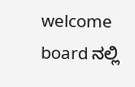welcome board ನಲ್ಲಿ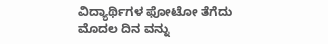ವಿದ್ಯಾರ್ಥಿಗಳ ಫೋಟೋ ತೆಗೆದು ಮೊದಲ ದಿನ ವನ್ನು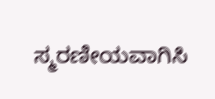ಸ್ಮರಣೀಯವಾಗಿಸಿ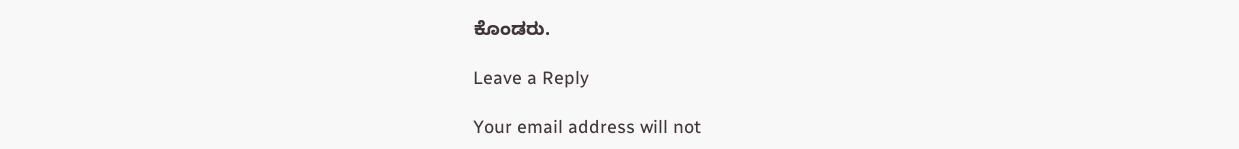ಕೊಂಡರು.

Leave a Reply

Your email address will not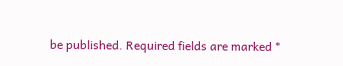be published. Required fields are marked *